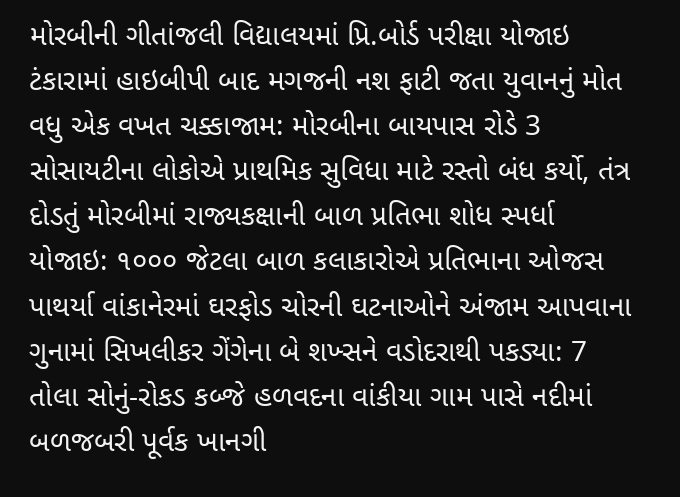મોરબીની ગીતાંજલી વિદ્યાલયમાં પ્રિ.બોર્ડ પરીક્ષા યોજાઇ ટંકારામાં હાઇબીપી બાદ મગજની નશ ફાટી જતા યુવાનનું મોત વધુ એક વખત ચક્કાજામ: મોરબીના બાયપાસ રોડે 3 સોસાયટીના લોકોએ પ્રાથમિક સુવિધા માટે રસ્તો બંધ કર્યો, તંત્ર દોડતું મોરબીમાં રાજ્યકક્ષાની બાળ પ્રતિભા શોધ સ્પર્ધા યોજાઇ: ૧૦૦૦ જેટલા બાળ કલાકારોએ પ્રતિભાના ઓજસ પાથર્યા વાંકાનેરમાં ઘરફોડ ચોરની ઘટનાઓને અંજામ આપવાના ગુનામાં સિખલીકર ગેંગેના બે શખ્સને વડોદરાથી પકડ્યા: 7 તોલા સોનું-રોકડ કબ્જે હળવદના વાંકીયા ગામ પાસે નદીમાં બળજબરી પૂર્વક ખાનગી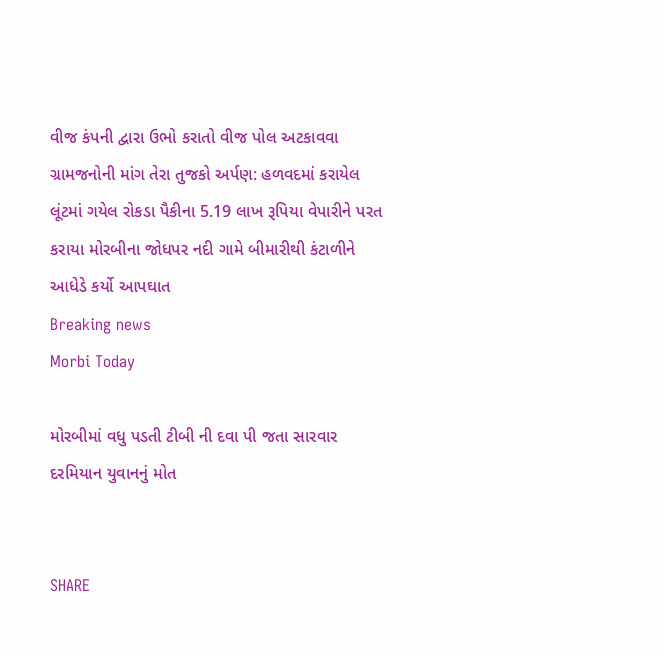વીજ કંપની દ્વારા ઉભો કરાતો વીજ પોલ અટકાવવા ગ્રામજનોની માંગ તેરા તુજકો અર્પણ: હળવદમાં કરાયેલ લૂંટમાં ગયેલ રોકડા પૈકીના 5.19 લાખ રૂપિયા વેપારીને પરત કરાયા મોરબીના જોધપર નદી ગામે બીમારીથી કંટાળીને આધેડે કર્યો આપઘાત
Breaking news
Morbi Today

મોરબીમાં વધુ પડતી ટીબી ની દવા પી જતા સારવાર દરમિયાન યુવાનનું મોત


SHARE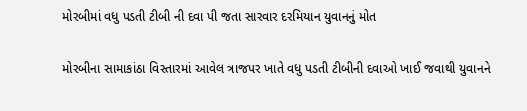મોરબીમાં વધુ પડતી ટીબી ની દવા પી જતા સારવાર દરમિયાન યુવાનનું મોત

મોરબીના સામાકાંઠા વિસ્તારમાં આવેલ ત્રાજપર ખાતે વધુ પડતી ટીબીની દવાઓ ખાઈ જવાથી યુવાનને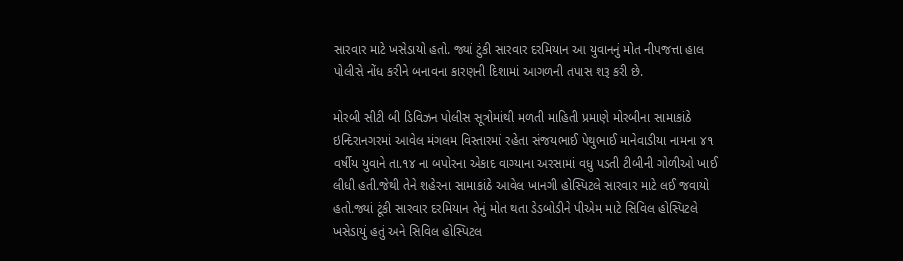સારવાર માટે ખસેડાયો હતો. જ્યાં ટુંકી સારવાર દરમિયાન આ યુવાનનું મોત નીપજત્તા હાલ પોલીસે નોંધ કરીને બનાવના કારણની દિશામાં આગળની તપાસ શરૂ કરી છે.

મોરબી સીટી બી ડિવિઝન પોલીસ સૂત્રોમાંથી મળતી માહિતી પ્રમાણે મોરબીના સામાકાંઠે ઇન્દિરાનગરમાં આવેલ મંગલમ વિસ્તારમાં રહેતા સંજયભાઈ પેથુભાઈ માનેવાડીયા નામના ૪૧ વર્ષીય યુવાને તા.૧૪ ના બપોરના એકાદ વાગ્યાના અરસામાં વધુ પડતી ટીબીની ગોળીઓ ખાઈ લીધી હતી.જેથી તેને શહેરના સામાકાંઠે આવેલ ખાનગી હોસ્પિટલે સારવાર માટે લઈ જવાયો હતો.જ્યાં ટૂંકી સારવાર દરમિયાન તેનું મોત થતા ડેડબોડીને પીએમ માટે સિવિલ હોસ્પિટલે ખસેડાયું હતું અને સિવિલ હોસ્પિટલ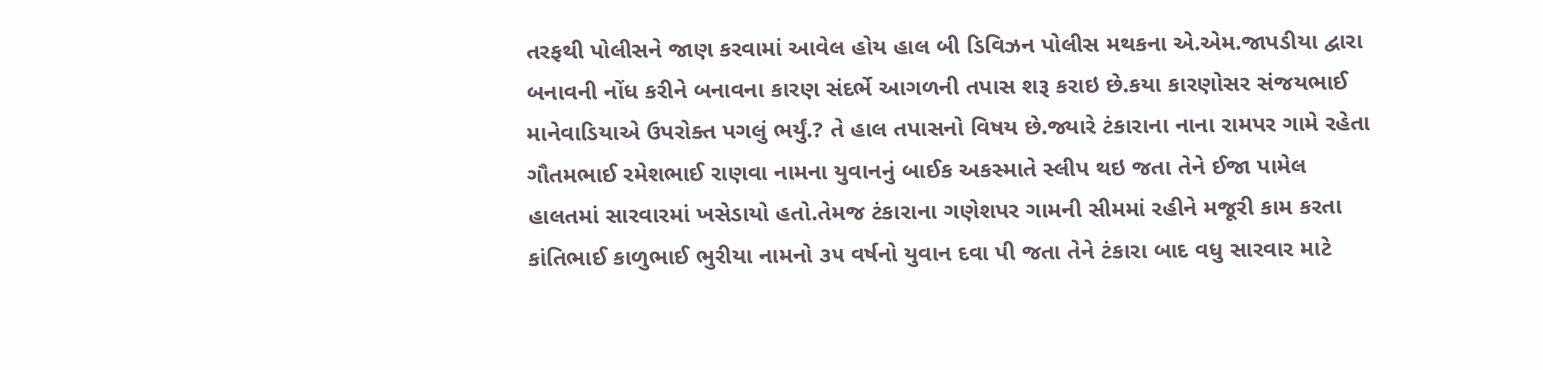તરફથી પોલીસને જાણ કરવામાં આવેલ હોય હાલ બી ડિવિઝન પોલીસ મથકના એ.એમ.જાપડીયા દ્વારા બનાવની નોંધ કરીને બનાવના કારણ સંદર્ભે આગળની તપાસ શરૂ કરાઇ છે.કયા કારણોસર સંજયભાઈ માનેવાડિયાએ ઉપરોક્ત પગલું ભર્યું.? તે હાલ તપાસનો વિષય છે.જ્યારે ટંકારાના નાના રામપર ગામે રહેતા ગૌતમભાઈ રમેશભાઈ રાણવા નામના યુવાનનું બાઈક અકસ્માતે સ્લીપ થઇ જતા તેને ઈજા પામેલ હાલતમાં સારવારમાં ખસેડાયો હતો.તેમજ ટંકારાના ગણેશપર ગામની સીમમાં રહીને મજૂરી કામ કરતા કાંતિભાઈ કાળુભાઈ ભુરીયા નામનો ૩૫ વર્ષનો યુવાન દવા પી જતા તેને ટંકારા બાદ વધુ સારવાર માટે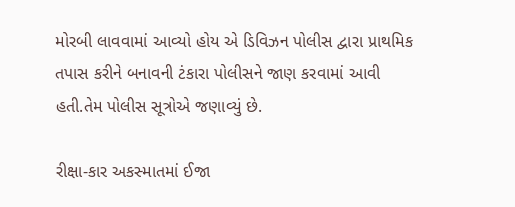મોરબી લાવવામાં આવ્યો હોય એ ડિવિઝન પોલીસ દ્વારા પ્રાથમિક તપાસ કરીને બનાવની ટંકારા પોલીસને જાણ કરવામાં આવી હતી.તેમ પોલીસ સૂત્રોએ જણાવ્યું છે.

રીક્ષા-કાર અકસ્માતમાં ઈજા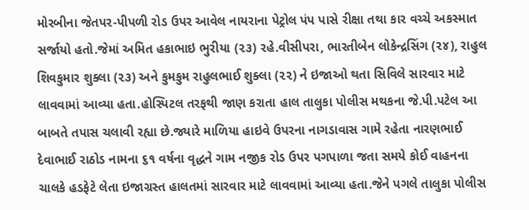મોરબીના જેતપર-પીપળી રોડ ઉપર આવેલ નાયરાના પેટ્રોલ પંપ પાસે રીક્ષા તથા કાર વચ્ચે અકસ્માત સર્જાયો હતો.જેમાં અમિત હકાભાઇ ભુરીયા (૨૩) રહે.વીસીપરા, ભારતીબેન લોકેન્દ્રસિંગ (૨૪), રાહુલ શિવકુમાર શુક્લા (૨૩) અને કુમકુમ રાહુલભાઈ શુક્લા (૨૨) ને ઇજાઓ થતા સિવિલે સારવાર માટે લાવવામાં આવ્યા હતા.હોસ્પિટલ તરફથી જાણ કરાતા હાલ તાલુકા પોલીસ મથકના જે.પી.પટેલ આ બાબતે તપાસ ચલાવી રહ્યા છે.જ્યારે માળિયા હાઇવે ઉપરના નાગડાવાસ ગામે રહેતા નારણભાઈ દેવાભાઈ રાઠોડ નામના ૬૧ વર્ષના વૃદ્ધને ગામ નજીક રોડ ઉપર પગપાળા જતા સમયે કોઈ વાહનના ચાલકે હડફેટે લેતા ઇજાગ્રસ્ત હાલતમાં સારવાર માટે લાવવામાં આવ્યા હતા.જેને પગલે તાલુકા પોલીસ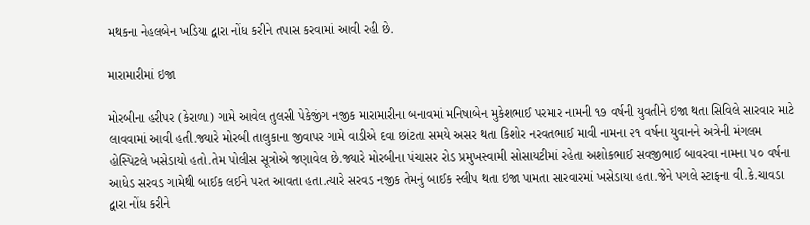મથકના નેહલબેન ખડિયા દ્વારા નોંધ કરીને તપાસ કરવામાં આવી રહી છે.

મારામારીમાં ઇજા

મોરબીના હરીપર (કેરાળા) ગામે આવેલ તુલસી પેકેજીંગ નજીક મારામારીના બનાવમાં મનિષાબેન મુકેશભાઈ પરમાર નામની ૧૭ વર્ષની યુવતીને ઇજા થતા સિવિલે સારવાર માટે લાવવામાં આવી હતી.જ્યારે મોરબી તાલુકાના જીવાપર ગામે વાડીએ દવા છાંટતા સમયે અસર થતા કિશોર નરવતભાઈ માવી નામના ૨૧ વર્ષના યુવાનને અત્રેની મંગલમ હોસ્પિટલે ખસેડાયો હતો.તેમ પોલીસ સૂત્રોએ જણાવેલ છે.જ્યારે મોરબીના પંચાસર રોડ પ્રમુખસ્વામી સોસાયટીમાં રહેતા અશોકભાઈ સવજીભાઈ બાવરવા નામના ૫૦ વર્ષના આધેડ સરવડ ગામેથી બાઈક લઈને પરત આવતા હતા.ત્યારે સરવડ નજીક તેમનું બાઈક સ્લીપ થતા ઇજા પામતા સારવારમાં ખસેડાયા હતા.જેને પગલે સ્ટાફના વી.કે.ચાવડા દ્વારા નોંધ કરીને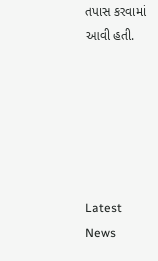તપાસ કરવામાં આવી હતી.






Latest News